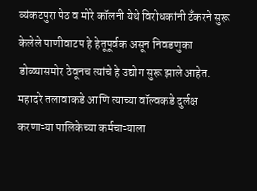व्यंकटपुरा पेठ व मोरे कॉलनी येथे विरोधकांनी टॅंकरने सुरू केलेले पाणीवाटप हे हेतूपूर्वक असून निवडणुका डोळ्यासमोर ठेवूनच त्यांचे हे उद्योग सुरू झाले आहेत. महादरे तलावाकडे आणि त्याच्या वॉल्वकडे दुर्लक्ष करणाऱ्या पालिकेच्या कर्मचाऱ्याला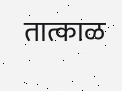तात्काळ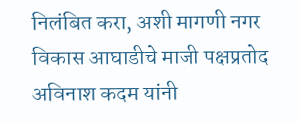निलंबित करा, अशी मागणी नगर विकास आघाडीचे माजी पक्षप्रतोद अविनाश कदम यांनी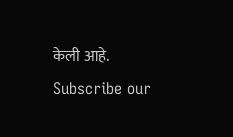केली आहे.
Subscribe our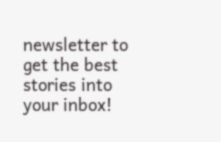newsletter to get the best stories into your inbox!